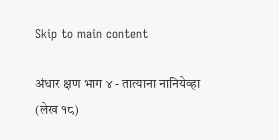Skip to main content

अंधार क्षण भाग ४ - तात्याना नानियेव्हा (लेख १८)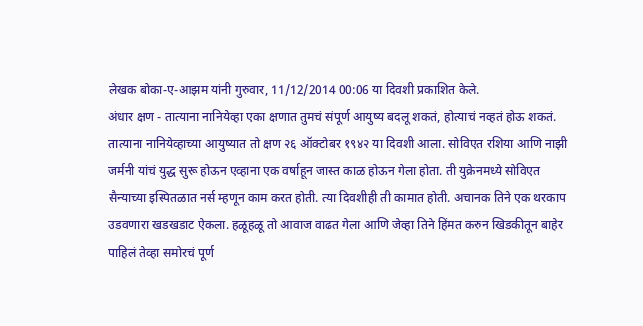लेखक बोका-ए-आझम यांनी गुरुवार, 11/12/2014 00:06 या दिवशी प्रकाशित केले.
अंधार क्षण - तात्याना नानियेव्हा एका क्षणात तुमचं संपूर्ण आयुष्य बदलू शकतं, होत्याचं नव्हतं होऊ शकतं. तात्याना नानियेव्हाच्या आयुष्यात तो क्षण २६ ऑक्टोबर १९४२ या दिवशी आला. सोविएत रशिया आणि नाझी जर्मनी यांचं युद्ध सुरू होऊन एव्हाना एक वर्षाहून जास्त काळ होऊन गेला होता. ती युक्रेनमध्ये सोविएत सैन्याच्या इस्पितळात नर्स म्हणून काम करत होती. त्या दिवशीही ती कामात होती. अचानक तिने एक थरकाप उडवणारा खडखडाट ऐकला. हळूहळू तो आवाज वाढत गेला आणि जेव्हा तिने हिंमत करुन खिडकीतून बाहेर पाहिलं तेव्हा समोरचं पूर्ण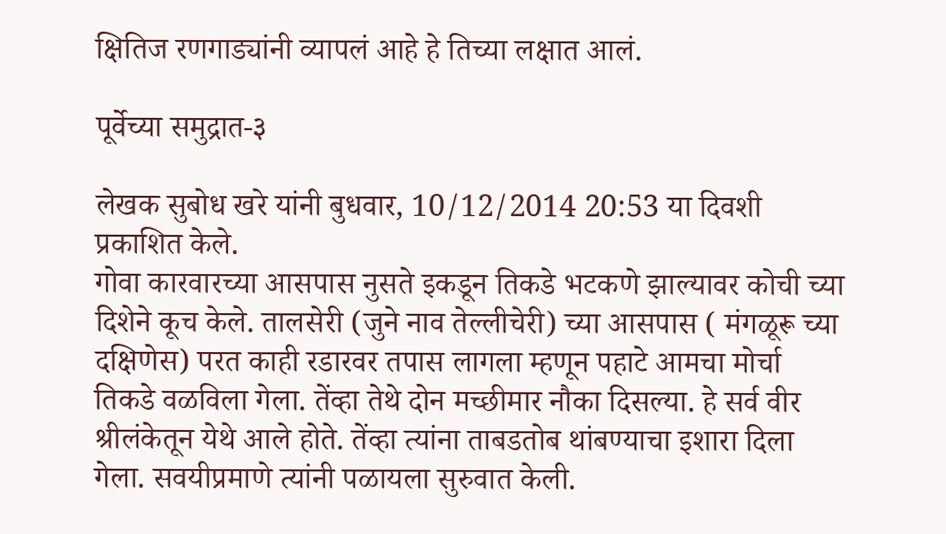क्षितिज रणगाड्यांनी व्यापलं आहे हे तिच्या लक्षात आलं.

पूर्वेच्या समुद्रात-३

लेखक सुबोध खरे यांनी बुधवार, 10/12/2014 20:53 या दिवशी प्रकाशित केले.
गोवा कारवारच्या आसपास नुसते इकडून तिकडे भटकणे झाल्यावर कोची च्या दिशेने कूच केले. तालसेरी (जुने नाव तेल्लीचेरी) च्या आसपास ( मंगळूरू च्या दक्षिणेस) परत काही रडारवर तपास लागला म्हणून पहाटे आमचा मोर्चा तिकडे वळविला गेला. तेंव्हा तेथे दोन मच्छीमार नौका दिसल्या. हे सर्व वीर श्रीलंकेतून येथे आले होते. तेंव्हा त्यांना ताबडतोब थांबण्याचा इशारा दिला गेला. सवयीप्रमाणे त्यांनी पळायला सुरुवात केली.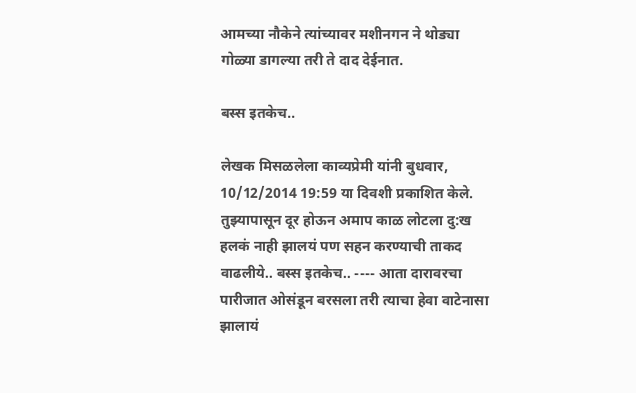आमच्या नौकेने त्यांच्यावर मशीनगन ने थोड्या गोळ्या डागल्या तरी ते दाद देईनात.

बस्स इतकेच..

लेखक मिसळलेला काव्यप्रेमी यांनी बुधवार, 10/12/2014 19:59 या दिवशी प्रकाशित केले.
तुझ्यापासून दूर होऊन अमाप काळ लोटला दु:ख हलकं नाही झालयं पण सहन करण्याची ताकद वाढलीये.. बस्स इतकेच.. ---- आता दारावरचा पारीजात ओसंडून बरसला तरी त्याचा हेवा वाटेनासा झालायं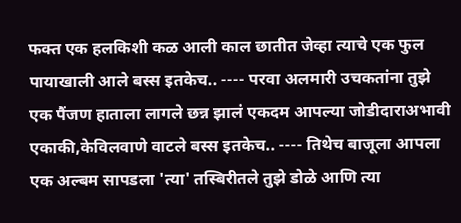फक्त एक हलकिशी कळ आली काल छातीत जेव्हा त्याचे एक फुल पायाखाली आले बस्स इतकेच.. ---- परवा अलमारी उचकतांना तुझे एक पैंजण हाताला लागले छन्न झालं एकदम आपल्या जोडीदाराअभावी एकाकी,केविलवाणे वाटले बस्स इतकेच.. ---- तिथेच बाजूला आपला एक अल्बम सापडला 'त्या' तस्बिरीतले तुझे डोळे आणि त्या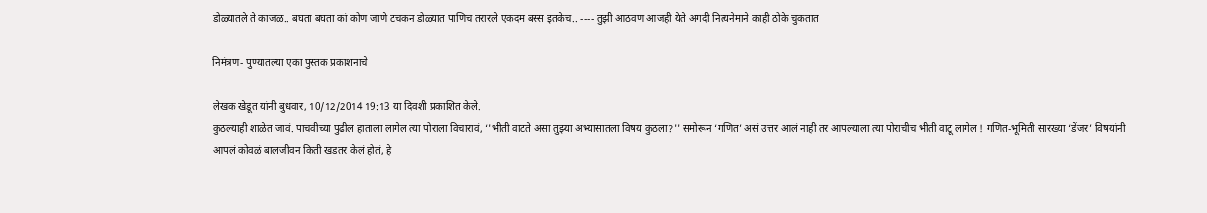डोळ्यातले ते काजळ.. बघता बघता कां कोण जाणे टचकन डोळ्यात पाणिच तरारले एकदम बस्स इतकेच.. ---- तुझी आठवण आजही येते अगदी नित्यनेमाने काही ठोके चुकतात

निमंत्रण- पुण्यातल्या एका पुस्तक प्रकाशनाचे

लेखक खेडूत यांनी बुधवार, 10/12/2014 19:13 या दिवशी प्रकाशित केले.
कुठल्याही शाळेत जावं. पाचवीच्या पुढील हाताला लागेल त्या पोराला विचारावं, ‘'भीती वाटते असा तुझ्या अभ्यासातला विषय कुठला?'' समोरून ‘गणित’ असं उत्तर आलं नाही तर आपल्याला त्या पोराचीच भीती वाटू लागेल ! गणित-भूमिती सारख्या ‘डेंजर’ विषयांनी आपलं कोवळं बालजीवन किती खडतर केलं होतं, हे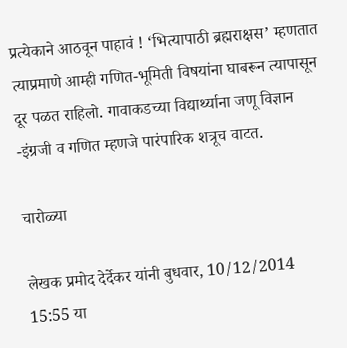प्रत्येकाने आठवून पाहावं ! ‘भित्यापाठी ब्रह्मराक्षस’ म्हणतात त्याप्रमाणे आम्ही गणित-भूमिती विषयांना घाबरून त्यापासून दूर पळत राहिलो. गावाकडच्या विद्यार्थ्याना जणू विज्ञान -इंग्रजी व गणित म्हणजे पारंपारिक शत्रूच वाटत.

चारोळ्या

लेखक प्रमोद देर्देकर यांनी बुधवार, 10/12/2014 15:55 या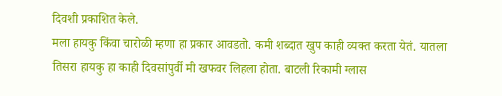दिवशी प्रकाशित केले.
मला हायकु किंवा चारोळी म्हणा हा प्रकार आवडतो. कमी शब्दात खुप काही व्यक्त करता येतं. यातला तिसरा हायकु हा काही दिवसांपुर्वी मी खफवर लिहला होता. बाटली रिकामी ग्लास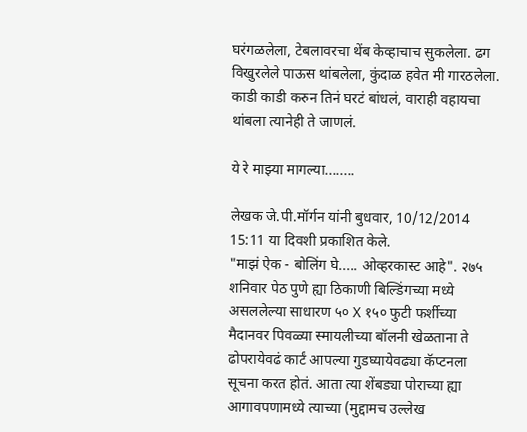घरंगळलेला, टेबलावरचा थेंब केव्हाचाच सुकलेला. ढग विखुरलेले पाऊस थांबलेला, कुंदाळ हवेत मी गारठलेला. काडी काडी करुन तिनं घरटं बांधलं, वाराही वहायचा थांबला त्यानेही ते जाणलं.

ये रे माझ्या मागल्या........

लेखक जे.पी.मॉर्गन यांनी बुधवार, 10/12/2014 15:11 या दिवशी प्रकाशित केले.
"माझं ऐक - बोलिंग घे..... ओव्हरकास्ट आहे". २७५ शनिवार पेठ पुणे ह्या ठिकाणी बिल्डिंगच्या मध्ये असललेल्या साधारण ५० X १५० फुटी फर्शीच्या मैदानवर पिवळ्या स्मायलीच्या बॉलनी खेळताना ते ढोपरायेवढं कार्टं आपल्या गुडघ्यायेवढ्या कॅप्टनला सूचना करत होतं. आता त्या शेंबड्या पोराच्या ह्या आगावपणामध्ये त्याच्या (मुद्दामच उल्लेख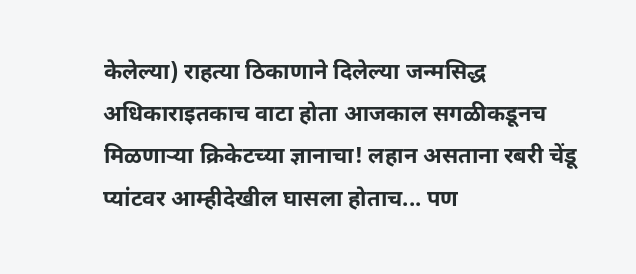केलेल्या) राहत्या ठिकाणाने दिलेल्या जन्मसिद्ध अधिकाराइतकाच वाटा होता आजकाल सगळीकडूनच मिळणार्‍या क्रिकेटच्या ज्ञानाचा! लहान असताना रबरी चेंडू प्यांटवर आम्हीदेखील घासला होताच... पण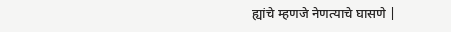ह्यांचे म्हणजे नेणत्याचे घासणे |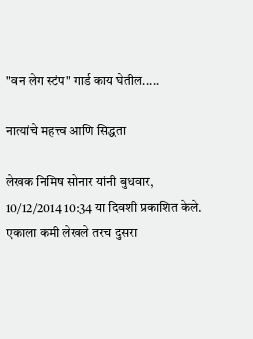"वन लेग स्टंप" गार्ड काय घेतील.....

नात्यांचे महत्त्व आणि सिद्धता

लेखक निमिष सोनार यांनी बुधवार, 10/12/2014 10:34 या दिवशी प्रकाशित केले.
एकाला कमी लेखले तरच दुसरा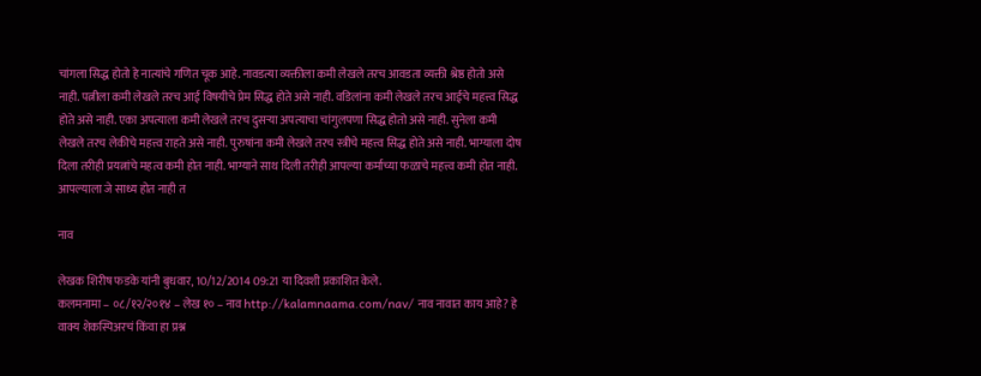चांगला सिद्ध होतो हे नात्यांचे गणित चूक आहे. नावडत्या व्यक्तीला कमी लेखले तरच आवडता व्यक्ती श्रेष्ठ होतो असे नाही. पत्नीला कमी लेखले तरच आई विषयीचे प्रेम सिद्ध होते असे नाही. वडिलांना कमी लेखले तरच आईचे महत्त्व सिद्ध होते असे नाही. एका अपत्याला कमी लेखले तरच दुसऱ्या अपत्याचा चांगुलपणा सिद्ध होतो असे नाही. सुनेला कमी लेखले तरच लेकीचे महत्त्व राहते असे नाही. पुरुषांना कमी लेखले तरच स्त्रीचे महत्त्व सिद्ध होते असे नाही. भाग्याला दोष दिला तरीही प्रयत्नांचे महत्व कमी होत नाही. भाग्याने साथ दिली तरीही आपल्या कर्माच्या फळाचे महत्त्व कमी होत नाही. आपल्याला जे साध्य होत नाही त

नाव

लेखक शिरीष फडके यांनी बुधवार, 10/12/2014 09:21 या दिवशी प्रकाशित केले.
कलमनामा – ०८/१२/२०१४ – लेख १० – नाव http://kalamnaama.com/nav/ नाव नावात काय आहे? हे वाक्य शेकस्पिअरचं किंवा हा प्रश्न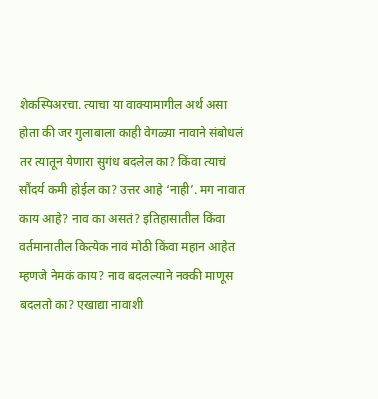शेकस्पिअरचा. त्याचा या वाक्यामागील अर्थ असा होता की जर गुलाबाला काही वेगळ्या नावाने संबोधलं तर त्यातून येणारा सुगंध बदलेल का? किंवा त्याचं सौंदर्य कमी होईल का? उत्तर आहे ‘नाही’. मग नावात काय आहे? नाव का असतं? इतिहासातील किंवा वर्तमानातील कित्येक नावं मोठी किंवा महान आहेत म्हणजे नेमकं काय? नाव बदलल्याने नक्की माणूस बदलतो का? एखाद्या नावाशी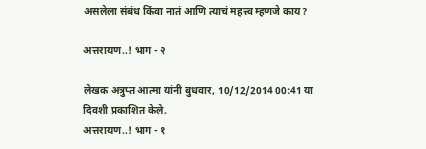असलेला संबंध किंवा नातं आणि त्याचं महत्त्व म्हणजे काय?

अत्तरायण..! भाग - २

लेखक अत्रुप्त आत्मा यांनी बुधवार, 10/12/2014 00:41 या दिवशी प्रकाशित केले.
अत्तरायण..! भाग - १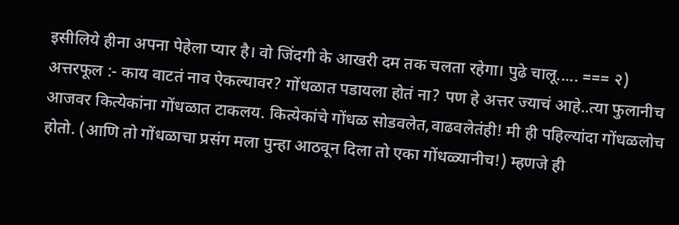इसीलिये हीना अपना पेहेला प्यार है। वो जिंदगी के आखरी दम तक चलता रहेगा। पुढे चालू..... === २) अत्तरफूल :- काय वाटतं नाव ऐकल्यावर? गोंधळात पडायला होतं ना? पण हे अत्तर ज्याचं आहे..त्या फुलानीच आजवर कित्येकांना गोंधळात टाकलय. कित्येकांचे गोंधळ सोडवलेत,वाढवलेतंही! मी ही पहिल्यांदा गोंधळलोच होतो. (आणि तो गोंधळाचा प्रसंग मला पुन्हा आठवून दिला तो एका गोंधळ्यानीच!) म्हणजे ही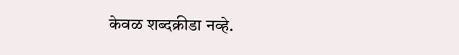केवळ शब्दक्रीडा नव्हे.